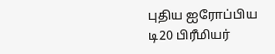புதிய ஐரோப்பிய டி20 பிரீமியர்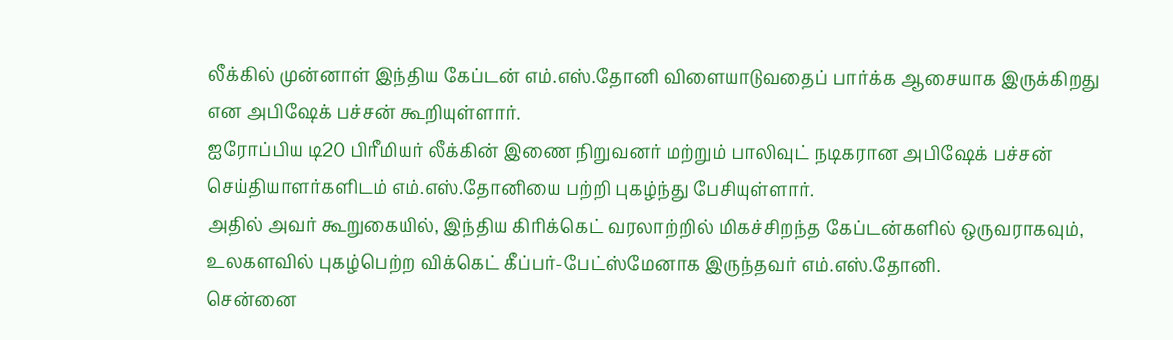லீக்கில் முன்னாள் இந்திய கேப்டன் எம்.எஸ்.தோனி விளையாடுவதைப் பார்க்க ஆசையாக இருக்கிறது என அபிஷேக் பச்சன் கூறியுள்ளார்.
ஐரோப்பிய டி20 பிரீமியர் லீக்கின் இணை நிறுவனர் மற்றும் பாலிவுட் நடிகரான அபிஷேக் பச்சன் செய்தியாளர்களிடம் எம்.எஸ்.தோனியை பற்றி புகழ்ந்து பேசியுள்ளார்.
அதில் அவர் கூறுகையில், இந்திய கிரிக்கெட் வரலாற்றில் மிகச்சிறந்த கேப்டன்களில் ஒருவராகவும், உலகளவில் புகழ்பெற்ற விக்கெட் கீப்பர்-பேட்ஸ்மேனாக இருந்தவர் எம்.எஸ்.தோனி.
சென்னை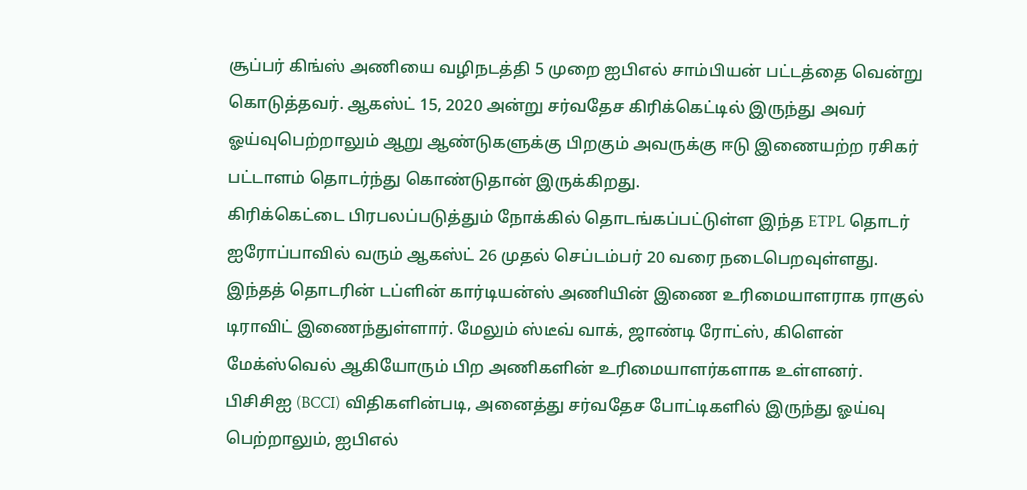சூப்பர் கிங்ஸ் அணியை வழிநடத்தி 5 முறை ஐபிஎல் சாம்பியன் பட்டத்தை வென்று கொடுத்தவர். ஆகஸ்ட் 15, 2020 அன்று சர்வதேச கிரிக்கெட்டில் இருந்து அவர் ஓய்வுபெற்றாலும் ஆறு ஆண்டுகளுக்கு பிறகும் அவருக்கு ஈடு இணையற்ற ரசிகர் பட்டாளம் தொடர்ந்து கொண்டுதான் இருக்கிறது.
கிரிக்கெட்டை பிரபலப்படுத்தும் நோக்கில் தொடங்கப்பட்டுள்ள இந்த ETPL தொடர் ஐரோப்பாவில் வரும் ஆகஸ்ட் 26 முதல் செப்டம்பர் 20 வரை நடைபெறவுள்ளது.
இந்தத் தொடரின் டப்ளின் கார்டியன்ஸ் அணியின் இணை உரிமையாளராக ராகுல் டிராவிட் இணைந்துள்ளார். மேலும் ஸ்டீவ் வாக், ஜாண்டி ரோட்ஸ், கிளென் மேக்ஸ்வெல் ஆகியோரும் பிற அணிகளின் உரிமையாளர்களாக உள்ளனர்.
பிசிசிஐ (BCCI) விதிகளின்படி, அனைத்து சர்வதேச போட்டிகளில் இருந்து ஓய்வு பெற்றாலும், ஐபிஎல்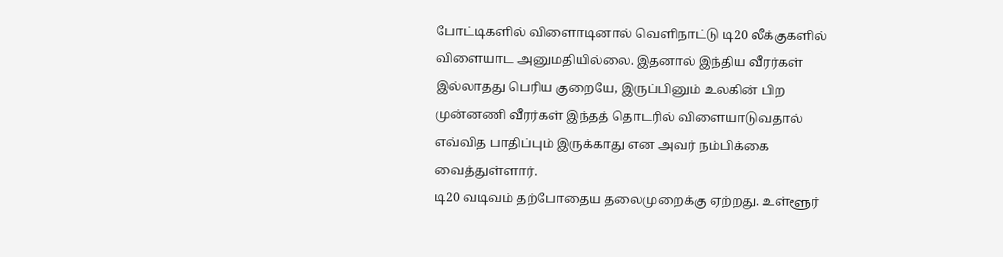போட்டிகளில் விளைாடினால் வெளிநாட்டு டி20 லீக்குகளில் விளையாட அனுமதியில்லை. இதனால் இந்திய வீரர்கள் இல்லாதது பெரிய குறையே, இருப்பினும் உலகின் பிற முன்னணி வீரர்கள் இந்தத் தொடரில் விளையாடுவதால் எவ்வித பாதிப்பும் இருக்காது என அவர் நம்பிக்கை வைத்துள்ளார்.
டி20 வடிவம் தற்போதைய தலைமுறைக்கு ஏற்றது. உள்ளூர்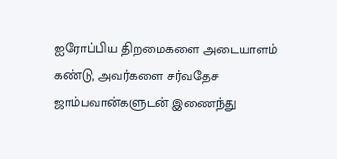ஐரோப்பிய திறமைகளை அடையாளம் கண்டு, அவர்களை சர்வதேச ஜாம்பவான்களுடன் இணைந்து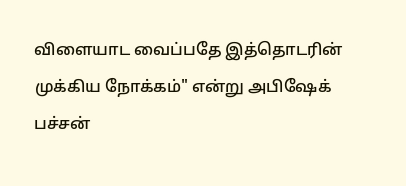விளையாட வைப்பதே இத்தொடரின் முக்கிய நோக்கம்" என்று அபிஷேக் பச்சன்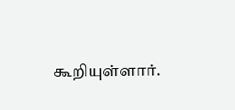கூறியுள்ளார்.